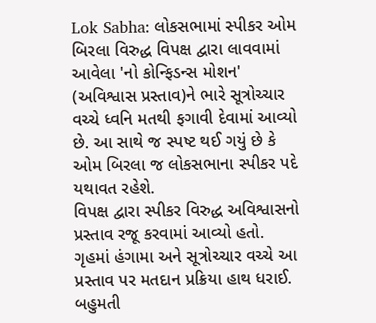Lok Sabha: લોકસભામાં સ્પીકર ઓમ બિરલા વિરુદ્ધ વિપક્ષ દ્વારા લાવવામાં આવેલા 'નો કોન્ફિડન્સ મોશન' (અવિશ્વાસ પ્રસ્તાવ)ને ભારે સૂત્રોચ્ચાર વચ્ચે ધ્વનિ મતથી ફગાવી દેવામાં આવ્યો છે. આ સાથે જ સ્પષ્ટ થઈ ગયું છે કે ઓમ બિરલા જ લોકસભાના સ્પીકર પદે યથાવત રહેશે.
વિપક્ષ દ્વારા સ્પીકર વિરુદ્ધ અવિશ્વાસનો પ્રસ્તાવ રજૂ કરવામાં આવ્યો હતો.
ગૃહમાં હંગામા અને સૂત્રોચ્ચાર વચ્ચે આ પ્રસ્તાવ પર મતદાન પ્રક્રિયા હાથ ધરાઈ.
બહુમતી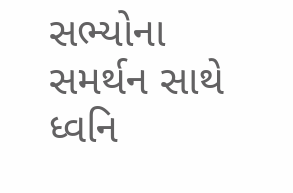સભ્યોના સમર્થન સાથે ધ્વનિ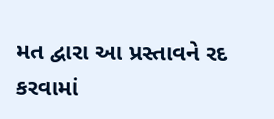મત દ્વારા આ પ્રસ્તાવને રદ કરવામાં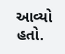આવ્યો હતો.